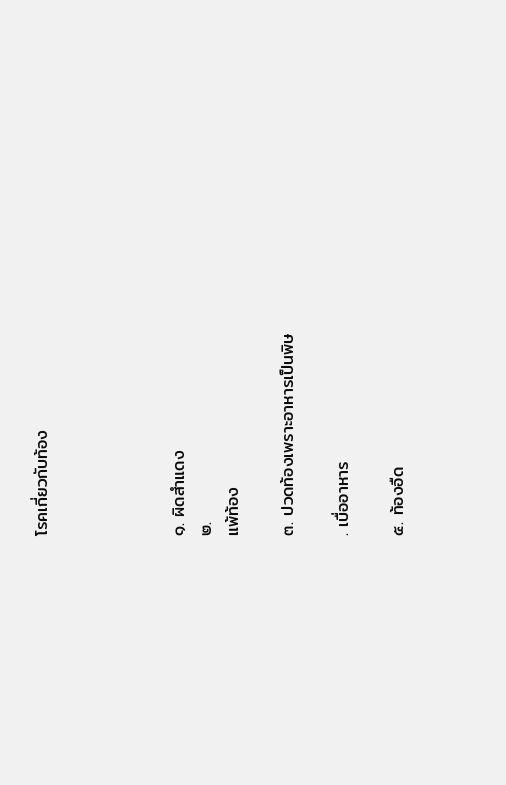โรคเกี่ยวกับท้อง




๑. ผิดสำแดง
๒.
แพ้ท้อง

๓. ปวดท้องเพราะอาหารเป็นพิษ

. เบื่ออาหาร

๕. ท้องอืด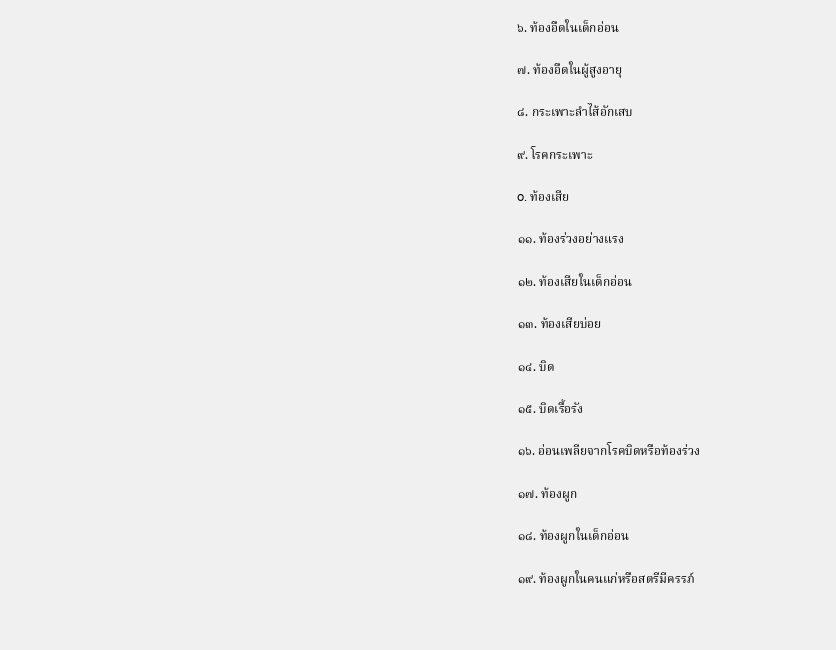๖. ท้องอืดในเด็กอ่อน

๗. ท้องอืดในผู้สูงอายุ

๘. กระเพาะลำไส้อักเสบ

๙. โรคกระเพาะ

o. ท้องเสีย

๑๑. ท้องร่วงอย่างแรง

๑๒. ท้องเสียในเด็กอ่อน

๑๓. ท้องเสียบ่อย

๑๔. บิด

๑๕. บิดเรื้อรัง

๑๖. อ่อนเพลียจากโรคบิดหรือท้องร่วง

๑๗. ท้องผูก

๑๘. ท้องผูกในเด็กอ่อน

๑๙. ท้องผูกในคนแก่หรือสตรีมีครรภ์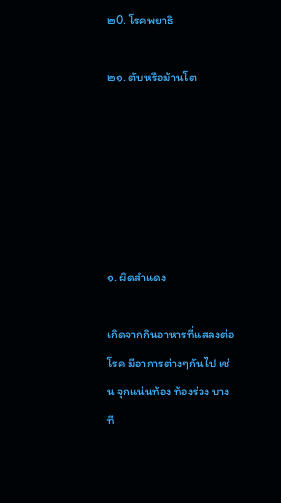๒0. โรคพยาธิ

๒๑. ตับหรือม้านโต






๑. ผิดสำแดง

เกิดจากกินอาหารที่แสลงต่อโรค มีอาการต่างๆกันไป เช่น จุกแน่นท้อง ท้องร่วง บางที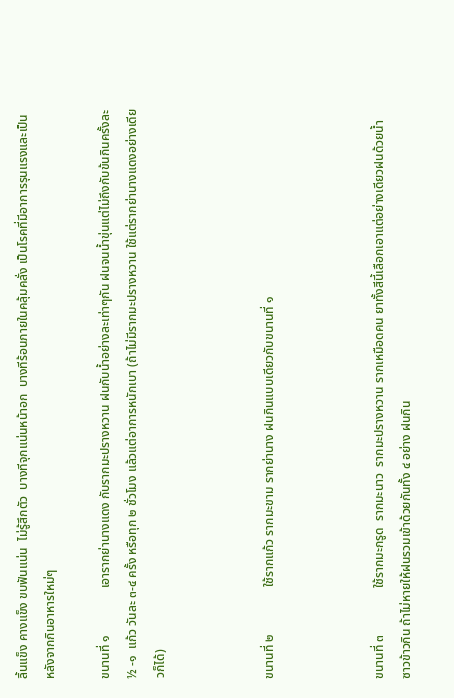ลิ้นแข็ง คางแข็ง ขบฟันแน่น  ไม่รู้สึกตัว  บางทีจุกแน่นหน้าอก  บางทีร้อนภายในคลุ้มคลั่ง เป็นโรคที่มีอาการรุนแรงและเป็นหลังจากกินอาหารใหม่ๆ

ขนานที่ ๑               เอารากย่านางแดง กับรากมะปรางหวาน ฝนกับน้ำอย่างละเท่าๆกัน ฝนจนน้ำขุ่นแต่ไม่ถึงกับข้นกินครั้งละ ½ -๑  แก้ว วันละ ๓-๔ ครั้ง หรือทุก ๒ ชั่วโมง แล้วแต่อาการหนักเบา (ถ้าไม่มีรากมะปรางหวาน ใช้แต่รากย่านางแดงอย่างเดียวก็ได้)



ขนานที่ ๒               ใช้รากแก้ว รากมะขาม รากย่านาง ฝนกินแบบเดียวกับขนานที่ ๑



ขนานที่ ๓               ใช้รากมะกรูด  รากมะนาว  รากมะปรางหวาน รากเหมือดคน ยาทั้งสีนี้เลือกเอาแต่อย่างเดียวฝนด้วยน้ำซาวข้าวกิน ถ้าไม่หายให้ฝนรวมเข้าด้วยกันทั้ง ๔ อย่าง ฝนกิน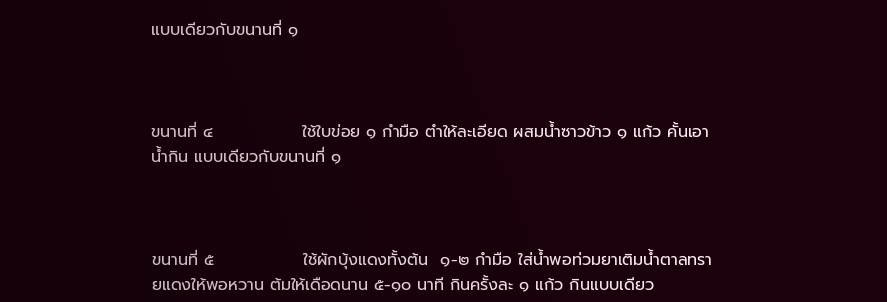แบบเดียวกับขนานที่ ๑



ขนานที่ ๔               ใช้ใบข่อย ๑ กำมือ ตำให้ละเอียด ผสมน้ำซาวข้าว ๑ แก้ว คั้นเอาน้ำกิน แบบเดียวกับขนานที่ ๑



ขนานที่ ๕               ใช้ผักบุ้งแดงทั้งต้น  ๑-๒ กำมือ ใส่น้ำพอท่วมยาเติมน้ำตาลทรายแดงให้พอหวาน ต้มให้เดือดนาน ๕-๑๐ นาที กินครั้งละ ๑ แก้ว กินแบบเดียว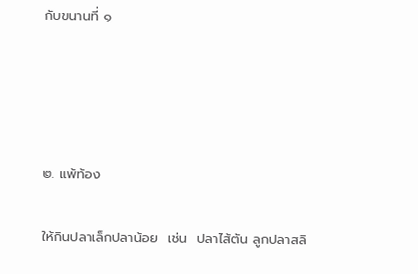กับขนานที่ ๑




๒. แพ้ท้อง

ให้กินปลาเล็กปลาน้อย  เช่น  ปลาไส้ตัน ลูกปลาสลิ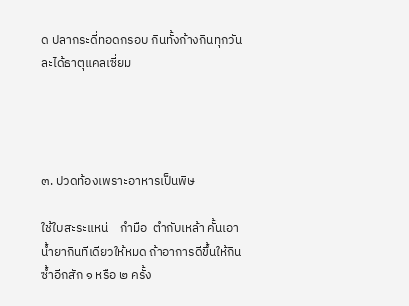ด ปลากระดี่ทอดกรอบ กินทั้งก้างกินทุกวันละได้ธาตุแคลเซี่ยม




๓. ปวดท้องเพราะอาหารเป็นพิษ

ใช้ใบสะระแหน่    กำมือ  ตำกับเหล้า คั้นเอาน้ำยากินทีเดียวให้หมด ถ้าอาการดีขึ้นให้กินซ้ำอีกสัก ๑ หรือ ๒ ครั้ง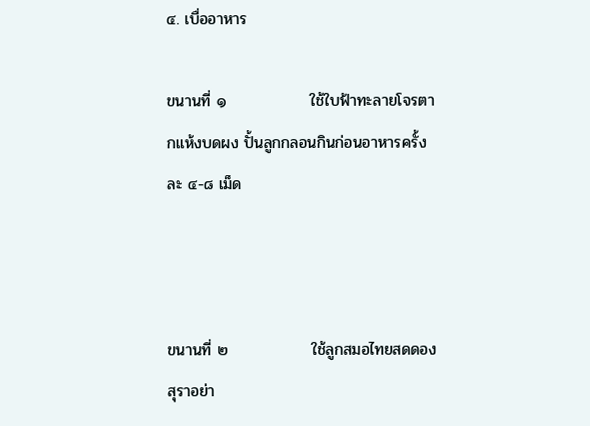๔. เบื่ออาหาร

ขนานที่ ๑               ใช้ใบฟ้าทะลายโจรตากแห้งบดผง ปั้นลูกกลอนกินก่อนอาหารครั้งละ ๔-๘ เม็ด



ขนานที่ ๒               ใช้ลูกสมอไทยสดดองสุราอย่า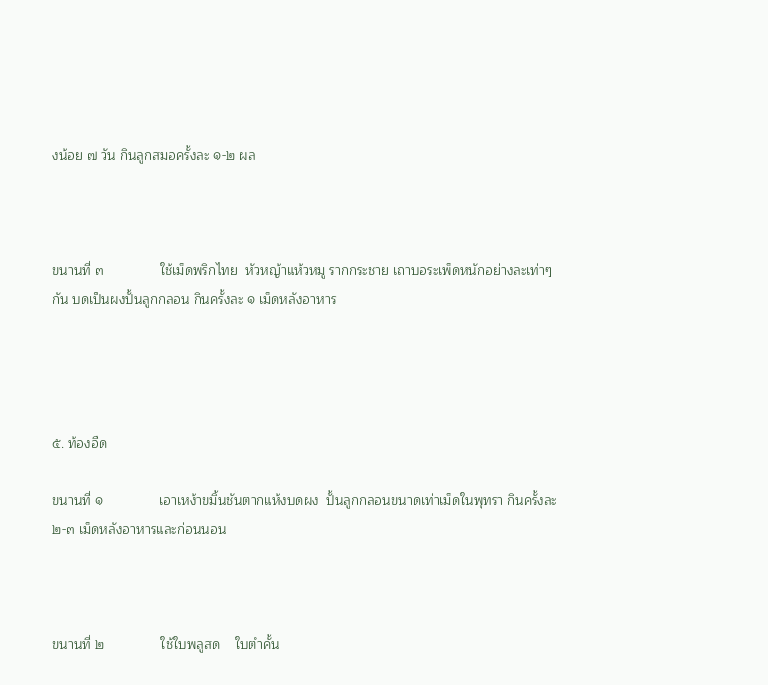งน้อย ๗ วัน กินลูกสมอครั้งละ ๑-๒ ผล



ขนานที่ ๓               ใช้เม็ดพริกไทย  หัวหญ้าแห้วหมู รากกระชาย เถาบอระเพ็ดหนักอย่างละเท่าๆกัน บดเป็นผงปั้นลูกกลอน กินครั้งละ ๑ เม็ดหลังอาหาร




๕. ท้องอืด

ขนานที่ ๑               เอาเหง้าขมิ้นชันตากแห้งบดผง  ปั้นลูกกลอนขนาดเท่าเม็ดในพุทรา กินครั้งละ ๒-๓ เม็ดหลังอาหารและก่อนนอน



ขนานที่ ๒               ใช้ใบพลูสด    ใบตำคั้น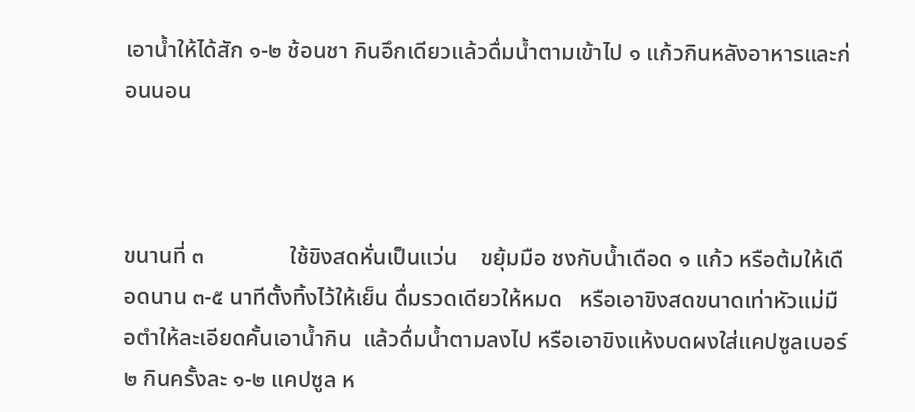เอาน้ำให้ได้สัก ๑-๒ ช้อนชา กินอึกเดียวแล้วดื่มน้ำตามเข้าไป ๑ แก้วกินหลังอาหารและก่อนนอน



ขนานที่ ๓               ใช้ขิงสดหั่นเป็นแว่น    ขยุ้มมือ ชงกับน้ำเดือด ๑ แก้ว หรือต้มให้เดือดนาน ๓-๕ นาทีตั้งทิ้งไว้ให้เย็น ดื่มรวดเดียวให้หมด   หรือเอาขิงสดขนาดเท่าหัวแม่มือตำให้ละเอียดคั้นเอาน้ำกิน  แล้วดื่มน้ำตามลงไป หรือเอาขิงแห้งบดผงใส่แคปซูลเบอร์ ๒ กินครั้งละ ๑-๒ แคปซูล ห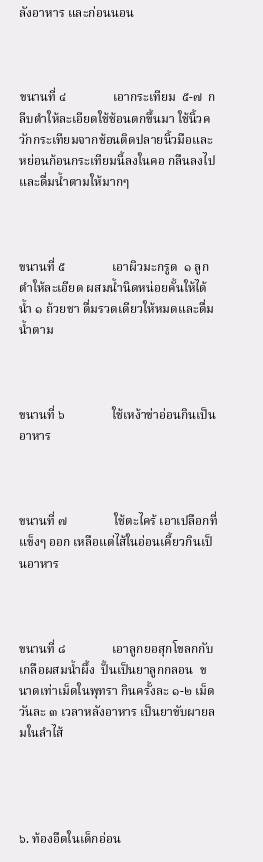ลังอาหาร และก่อนนอน



ขนานที่ ๔               เอากระเทียม  ๕-๗  กลีบตำให้ละเอียดใช้ช้อนตกขึ้นมา ใช้นิ้วควักกระเทียมจากช้อนติดปลายนิ้วมือและหย่อนก้อนกระเทียมนี้ลงในคอ กลืนลงไปและดื่มน้ำตามให้มากๆ



ขนานที่ ๕               เอาผิวมะกรูด  ๑ ลูก ตำให้ละเอียด ผสมน้ำนิดหน่อยคั้นให้ได้น้ำ ๑ ถ้วยชา ดื่มรวดเดียวให้หมดและดื่มน้ำตาม



ขนานที่ ๖               ใช้เหง้าข่าอ่อนกินเป็นอาหาร



ขนานที่ ๗               ใช้ตะไคร้ เอาเปลือกที่แข็งๆ ออก เหลือแต่ไส้ในอ่อนเคี้ยวกินเป็นอาหาร



ขนานที่ ๘               เอาลูกยอสุกโขลกกับเกลือผสมน้ำผึ้ง  ปั้นเป็นยาลูกกลอน  ขนาดเท่าเม็ดในพุทรา กินครั้งละ ๑-๒ เม็ด วันละ ๓ เวลาหลังอาหาร เป็นยาขับผายลมในลำไส้




๖. ท้องอืดในเด็กอ่อน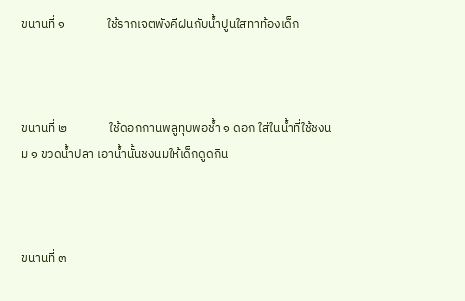ขนานที่ ๑               ใช้รากเจตพังคีฝนกับน้ำปูนใสทาท้องเด็ก



ขนานที่ ๒               ใช้ดอกกานพลูทุบพอช้ำ ๑ ดอก ใส่ในน้ำที่ใช้ชงนม ๑ ขวดน้ำปลา เอาน้ำนั้นชงนมให้เด็กดูดกิน



ขนานที่ ๓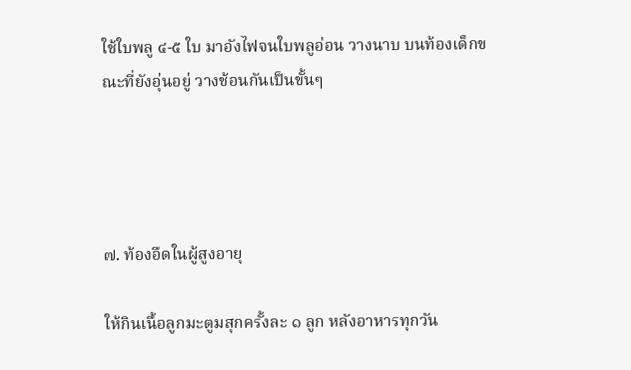ใช้ใบพลู ๔-๕ ใบ มาอังไฟจนใบพลูอ่อน วางนาบ บนท้องเด็กขณะที่ยังอุ่นอยู่ วางช้อนกันเป็นขั้นๆ




๗. ท้องอืดในผู้สูงอายุ

ให้กินเนื้อลูกมะตูมสุกครั้งละ ๑ ลูก หลังอาหารทุกวัน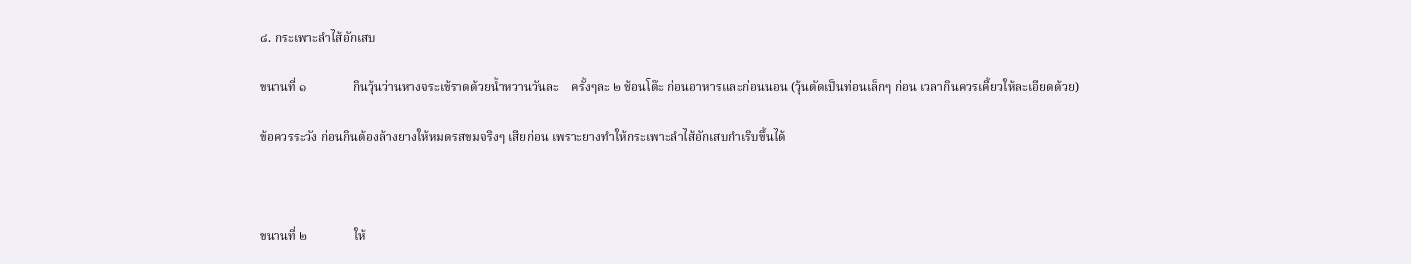๘. กระเพาะลำไส้อักเสบ

ขนานที่ ๑               กินวุ้นว่านหางจระเข้ราดด้วยน้ำหวานวันละ    ครั้งๆละ ๒ ช้อนโต๊ะ ก่อนอาหารและก่อนนอน (วุ้นตัดเป็นท่อนเล็กๆ ก่อน เวลากินควรเคี้ยวให้ละเอียดด้วย)

ข้อควรระวัง ก่อนกินต้องล้างยางให้หมดรสขมจริงๆ เสียก่อน เพราะยางทำให้กระเพาะลำไส้อักเสบกำเริบขึ้นได้



ขนานที่ ๒               ให้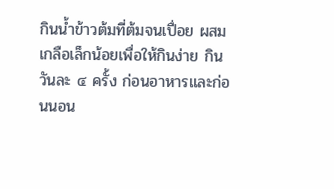กินน้ำข้าวต้มที่ต้มจนเปื่อย ผสมเกลือเล็กน้อยเพื่อให้กินง่าย กินวันละ ๔ ครั้ง ก่อนอาหารและก่อนนอน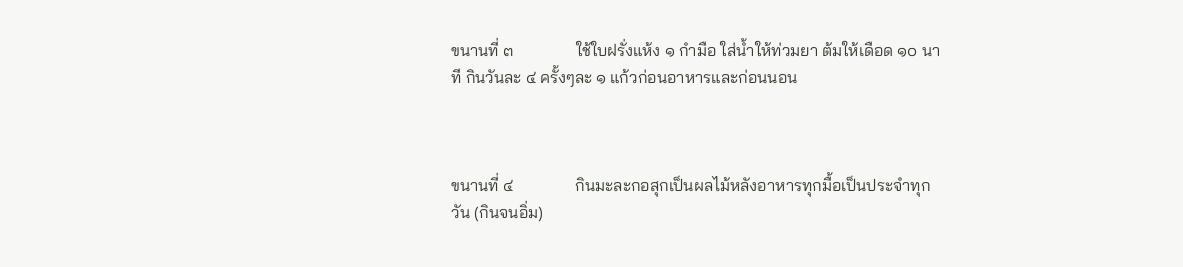ขนานที่ ๓               ใช้ใบฝรั่งแห้ง ๑ กำมือ ใส่น้ำให้ท่วมยา ต้มให้เดือด ๑๐ นาที กินวันละ ๔ ครั้งๆละ ๑ แก้วก่อนอาหารและก่อนนอน



ขนานที่ ๔               กินมะละกอสุกเป็นผลไม้หลังอาหารทุกมื้อเป็นประจำทุกวัน (กินจนอิ่ม)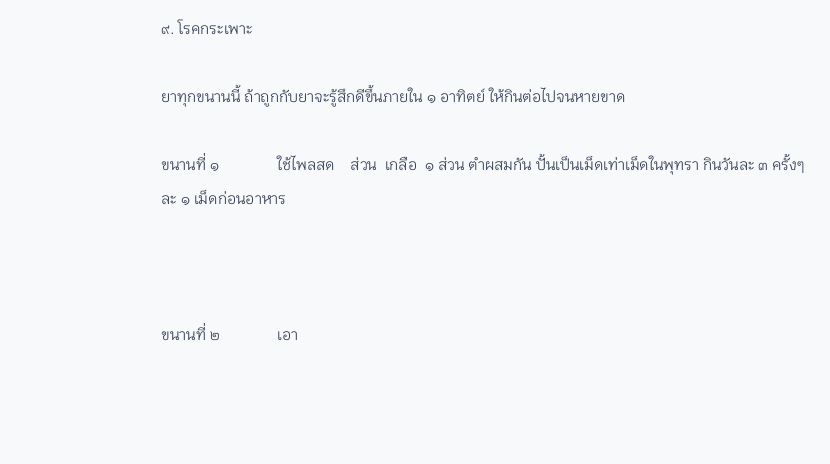๙. โรคกระเพาะ

ยาทุกขนานนี้ ถ้าถูกกับยาจะรู้สึกดีขึ้นภายใน ๑ อาทิตย์ ให้กินต่อไปจนหายขาด

ขนานที่ ๑               ใช้ไพลสด    ส่วน  เกลือ  ๑ ส่วน ตำผสมกัน ปั้นเป็นเม็ดเท่าเม็ดในพุทรา กินวันละ ๓ ครั้งๆละ ๑ เม็ดก่อนอาหาร



ขนานที่ ๒               เอา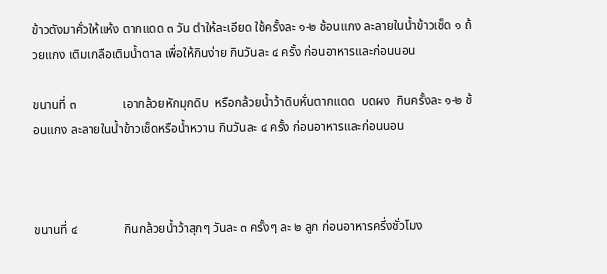ข้าวตังมาคั่วให้แห้ง ตากแดด ๓ วัน ตำให้ละเอียด ใช้ครั้งละ ๑-๒ ช้อนแกง ละลายในน้ำข้าวเช็ด ๑ ถ้วยแกง เติมเกลือเติมน้ำตาล เพื่อให้กินง่าย กินวันละ ๔ ครั้ง ก่อนอาหารและก่อนนอน

ขนานที่ ๓               เอากล้วยหักมุกดิบ  หรือกล้วยน้ำว้าดิบหั่นตากแดด  บดผง  กินครั้งละ ๑-๒ ช้อนแกง ละลายในน้ำข้าวเช็ดหรือน้ำหวาน กินวันละ ๔ ครั้ง ก่อนอาหารและก่อนนอน



ขนานที่ ๔               กินกล้วยน้ำว้าสุกๆ วันละ ๓ ครั้งๆ ละ ๒ ลูก ก่อนอาหารครึ่งชั่วโมง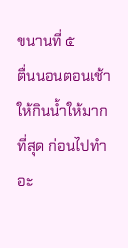ขนานที่ ๕               ตื่นนอนตอนเช้าให้กินน้ำให้มากที่สุด ก่อนไปทำอะ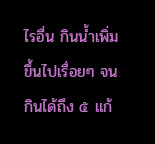ไรอื่น กินน้ำเพิ่มขึ้นไปเรื่อยๆ จนกินได้ถึง ๕ แก้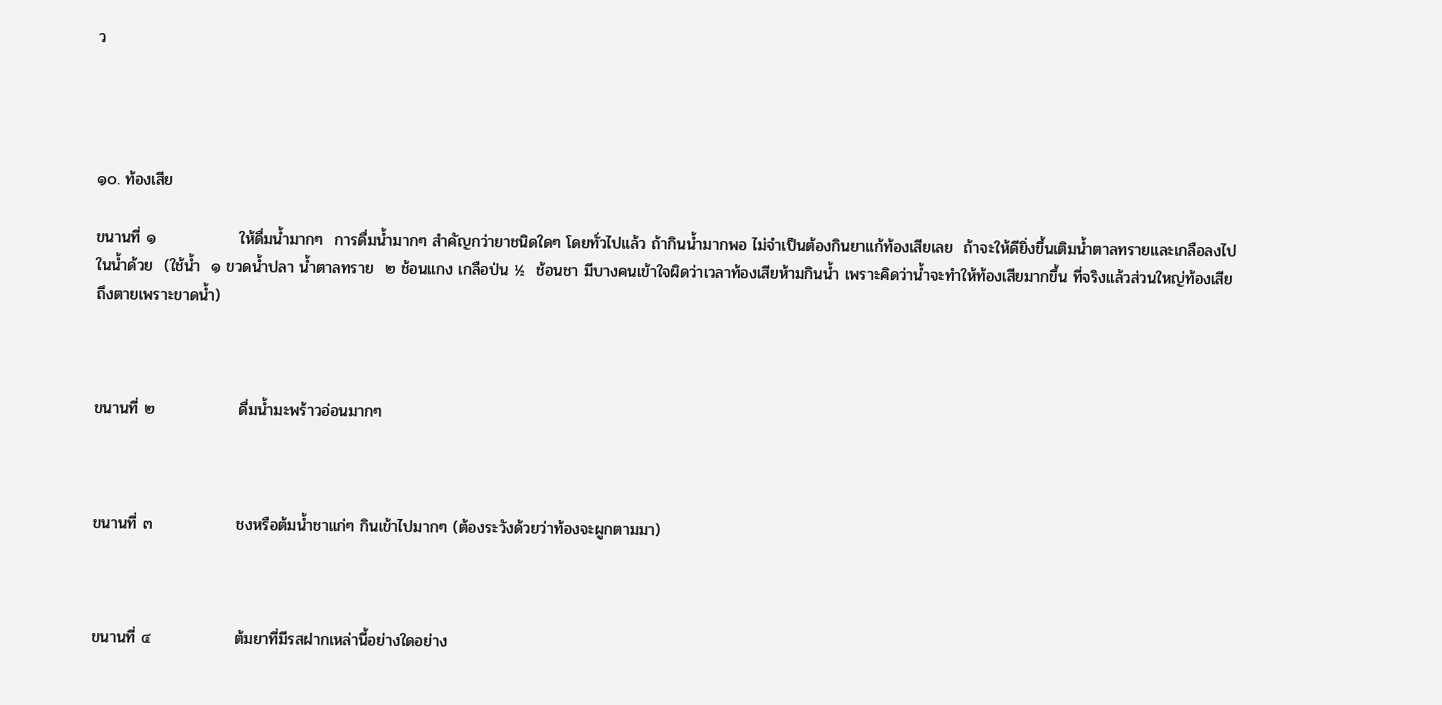ว




๑๐. ท้องเสีย

ขนานที่ ๑               ให้ดื่มน้ำมากๆ  การดื่มน้ำมากๆ สำคัญกว่ายาชนิดใดๆ โดยทั่วไปแล้ว ถ้ากินน้ำมากพอ ไม่จำเป็นต้องกินยาแก้ท้องเสียเลย  ถ้าจะให้ดียิ่งขึ้นเติมน้ำตาลทรายและเกลือลงไปในน้ำด้วย  (ใช้น้ำ  ๑ ขวดน้ำปลา น้ำตาลทราย  ๒ ช้อนแกง เกลือป่น ½  ช้อนชา มีบางคนเข้าใจผิดว่าเวลาท้องเสียห้ามกินน้ำ เพราะคิดว่าน้ำจะทำให้ท้องเสียมากขึ้น ที่จริงแล้วส่วนใหญ่ท้องเสียถึงตายเพราะขาดน้ำ)



ขนานที่ ๒               ดื่มน้ำมะพร้าวอ่อนมากๆ



ขนานที่ ๓               ชงหรือต้มน้ำชาแก่ๆ กินเข้าไปมากๆ (ต้องระวังด้วยว่าท้องจะผูกตามมา)



ขนานที่ ๔               ต้มยาที่มีรสฝากเหล่านี้อย่างใดอย่าง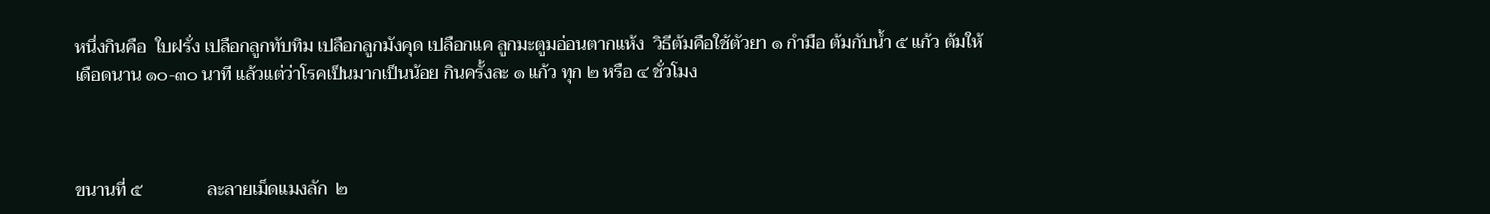หนึ่งกินคือ  ใบฝรั่ง เปลือกลูกทับทิม เปลือกลูกมังคุด เปลือกแค ลูกมะตูมอ่อนตากแห้ง  วิธีต้มคือใช้ตัวยา ๑ กำมือ ต้มกับน้ำ ๕ แก้ว ต้มให้เดือดนาน ๑๐-๓๐ นาที แล้วแต่ว่าโรคเป็นมากเป็นน้อย กินครั้งละ ๑ แก้ว ทุก ๒ หรือ ๔ ชั่วโมง



ขนานที่ ๕               ละลายเม็ดแมงลัก  ๒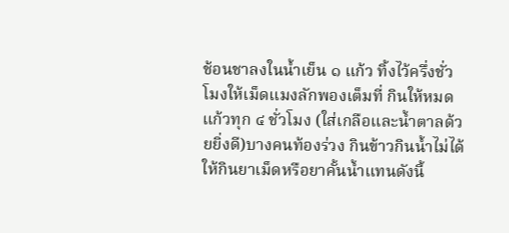ช้อนชาลงในน้ำเย็น ๑ แก้ว ทิ้งไว้ครึ่งชั่วโมงให้เม็ดแมงลักพองเต็มที่ กินให้หมดแก้วทุก ๔ ชั่วโมง (ใส่เกลือและน้ำตาลด้วยยิ่งดี)บางคนท้องร่วง กินข้าวกินน้ำไม่ได้ ให้กินยาเม็ดหรือยาคั้นน้ำแทนดังนี้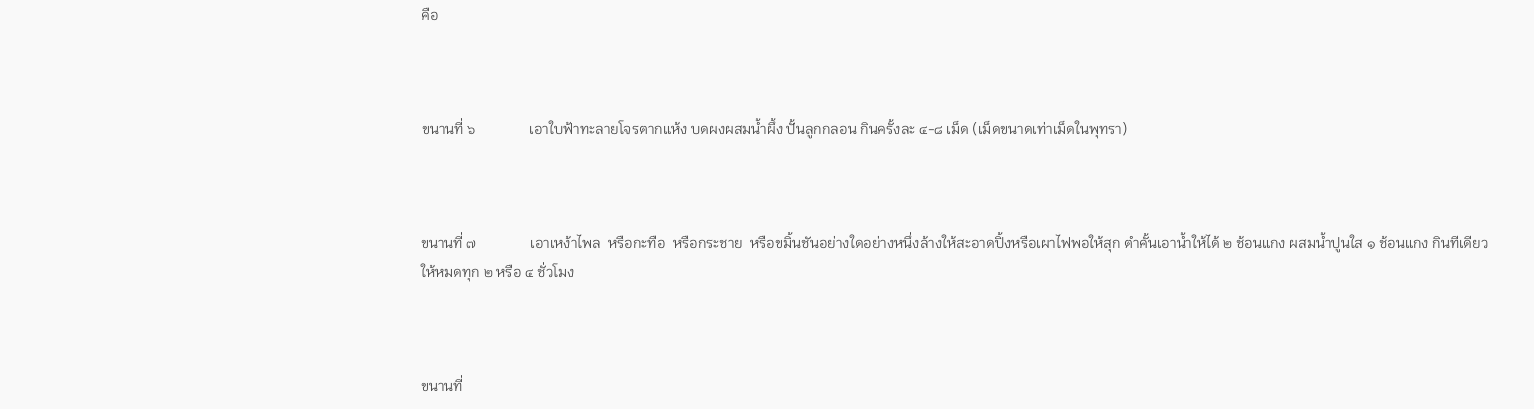คือ



ขนานที่ ๖               เอาใบฟ้าทะลายโจรตากแห้ง บดผงผสมน้ำผึ้ง ปั้นลูกกลอน กินครั้งละ ๔-๘ เม็ด (เม็ดขนาดเท่าเม็ดในพุทรา)



ขนานที่ ๗               เอาเหง้าไพล  หรือกะทือ  หรือกระชาย  หรือขมิ้นชันอย่างใดอย่างหนึ่งล้างให้สะอาดปิ้งหรือเผาไฟพอให้สุก ตำคั้นเอาน้ำให้ได้ ๒ ช้อนแกง ผสมน้ำปูนใส ๑ ช้อนแกง กินทีเดียวให้หมดทุก ๒ หรือ ๔ ชั่วโมง



ขนานที่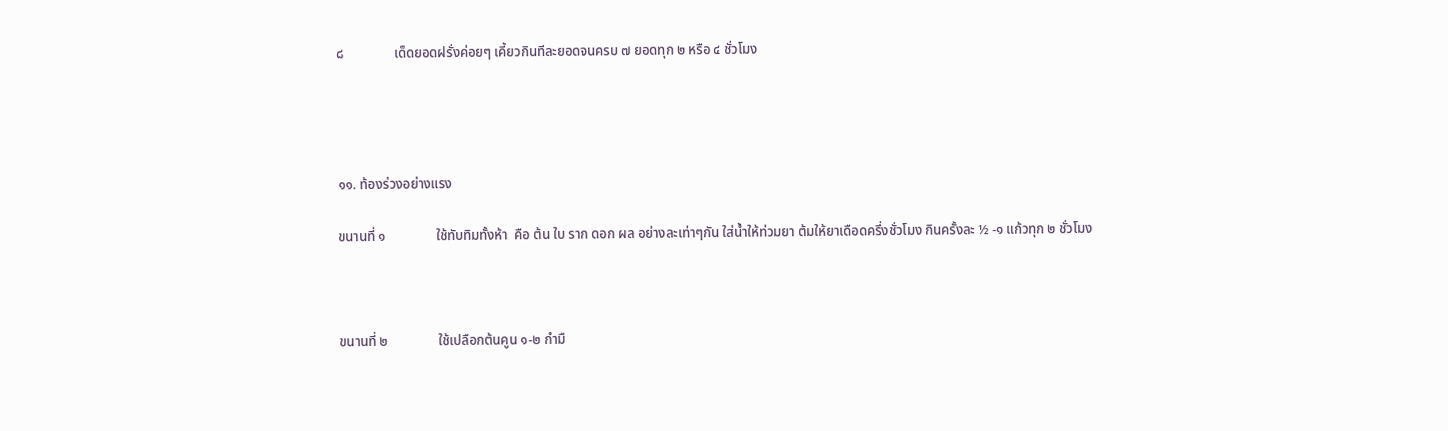๘               เด็ดยอดฝรั่งค่อยๆ เคี้ยวกินทีละยอดจนครบ ๗ ยอดทุก ๒ หรือ ๔ ชั่วโมง




๑๑. ท้องร่วงอย่างแรง

ขนานที่ ๑               ใช้ทับทิมทั้งห้า  คือ ต้น ใบ ราก ดอก ผล อย่างละเท่าๆกัน ใส่น้ำให้ท่วมยา ต้มให้ยาเดือดครึ่งชั่วโมง กินครั้งละ ½ -๑ แก้วทุก ๒ ชั่วโมง



ขนานที่ ๒               ใช้เปลือกต้นคูน ๑-๒ กำมื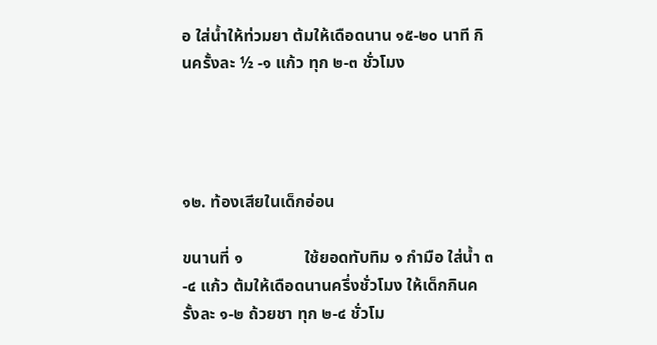อ ใส่น้ำให้ท่วมยา ต้มให้เดือดนาน ๑๕-๒๐ นาที กินครั้งละ ½ -๑ แก้ว ทุก ๒-๓ ชั่วโมง




๑๒. ท้องเสียในเด็กอ่อน

ขนานที่ ๑               ใช้ยอดทับทิม ๑ กำมือ ใส่น้ำ ๓-๔ แก้ว ต้มให้เดือดนานครึ่งชั่วโมง ให้เด็กกินครั้งละ ๑-๒ ถ้วยชา ทุก ๒-๔ ชั่วโม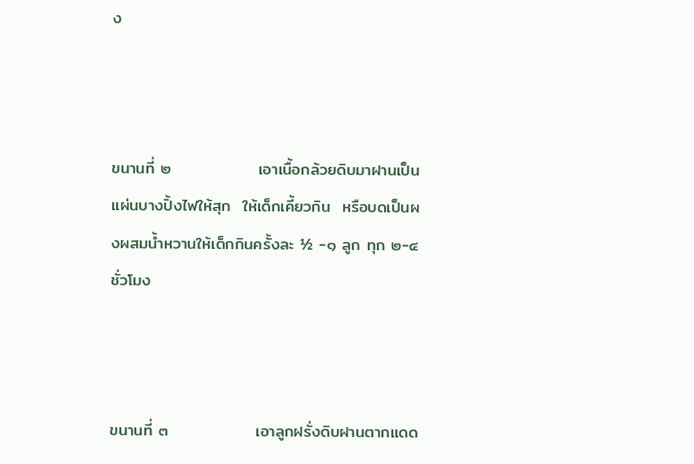ง



ขนานที่ ๒               เอาเนื้อกล้วยดิบมาฝานเป็นแผ่นบางปิ้งไฟให้สุก  ให้เด็กเคี้ยวกิน  หรือบดเป็นผงผสมน้ำหวานให้เด็กกินครั้งละ ½ -๑ ลูก ทุก ๒-๔ ชั่วโมง



ขนานที่ ๓               เอาลูกฝรั่งดิบฝานตากแดด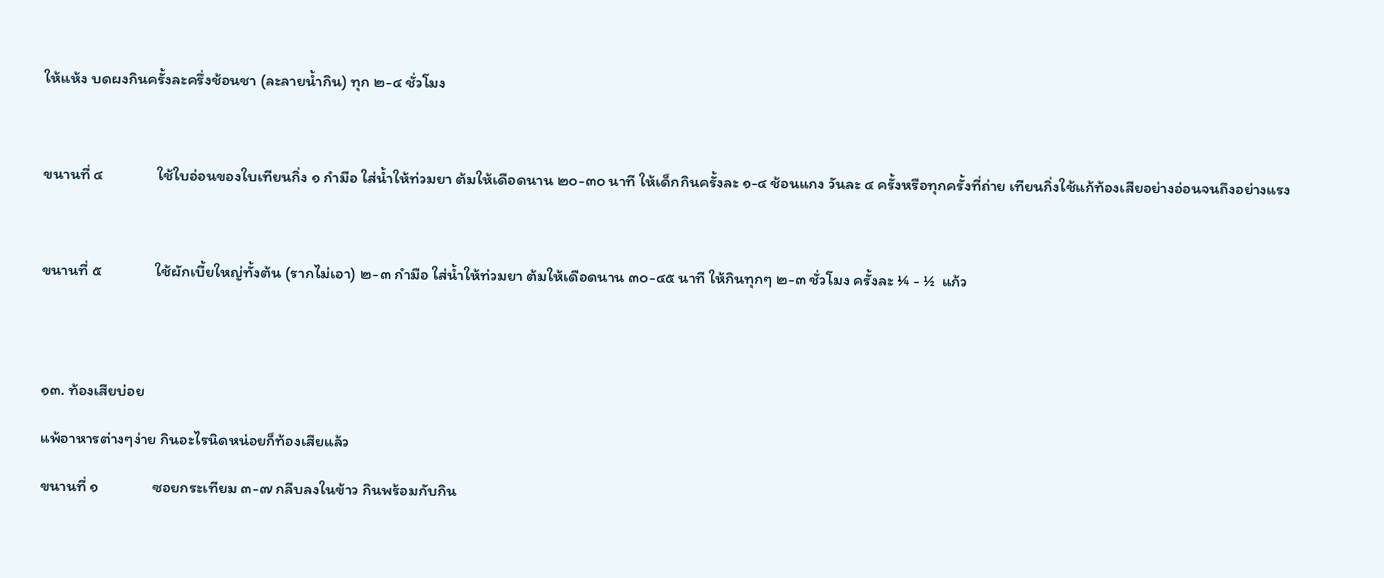ให้แห้ง บดผงกินครั้งละครึ่งช้อนชา (ละลายน้ำกิน) ทุก ๒-๔ ชั่วโมง



ขนานที่ ๔               ใช้ใบอ่อนของใบเทียนกิ่ง ๑ กำมือ ใส่น้ำให้ท่วมยา ต้มให้เดือดนาน ๒๐-๓๐ นาที ให้เด็กกินครั้งละ ๑-๔ ช้อนแกง วันละ ๔ ครั้งหรือทุกครั้งที่ถ่าย เทียนกิ่งใช้แก้ท้องเสียอย่างอ่อนจนถึงอย่างแรง



ขนานที่ ๕               ใช้ผักเบี้ยใหญ่ทั้งต้น (รากไม่เอา) ๒-๓ กำมือ ใส่น้ำให้ท่วมยา ต้มให้เดือดนาน ๓๐-๔๕ นาที ให้กินทุกๆ ๒-๓ ชั่วโมง ครั้งละ ¼ - ½  แก้ว




๑๓. ท้องเสียบ่อย

แพ้อาหารต่างๆง่าย กินอะไรนิดหน่อยก็ท้องเสียแล้ว

ขนานที่ ๑               ซอยกระเทียม ๓-๗ กลีบลงในข้าว กินพร้อมกับกิน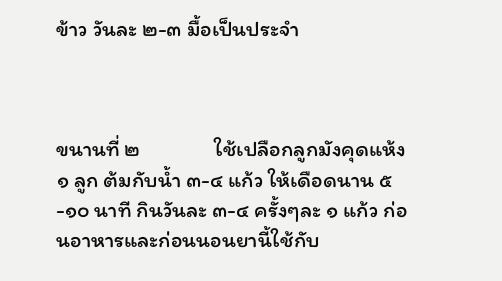ข้าว วันละ ๒-๓ มื้อเป็นประจำ



ขนานที่ ๒               ใช้เปลือกลูกมังคุดแห้ง ๑ ลูก ต้มกับน้ำ ๓-๔ แก้ว ให้เดือดนาน ๕-๑๐ นาที กินวันละ ๓-๔ ครั้งๆละ ๑ แก้ว ก่อนอาหารและก่อนนอนยานี้ใช้กับ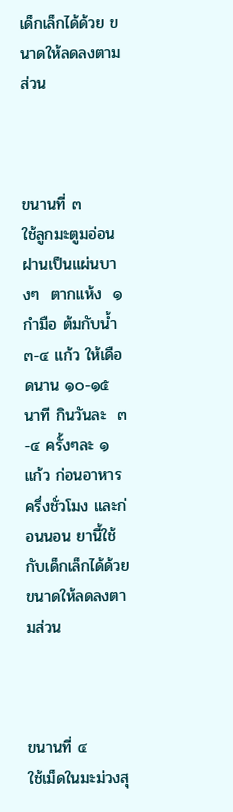เด็กเล็กได้ด้วย ขนาดให้ลดลงตามส่วน



ขนานที่ ๓               ใช้ลูกมะตูมอ่อนฝานเป็นแผ่นบางๆ  ตากแห้ง  ๑ กำมือ ต้มกับน้ำ ๓-๔ แก้ว ให้เดือดนาน ๑๐-๑๕ นาที กินวันละ  ๓-๔ ครั้งๆละ ๑ แก้ว ก่อนอาหารครึ่งชั่วโมง และก่อนนอน ยานี้ใช้กับเด็กเล็กได้ด้วย ขนาดให้ลดลงตามส่วน



ขนานที่ ๔               ใช้เม็ดในมะม่วงสุ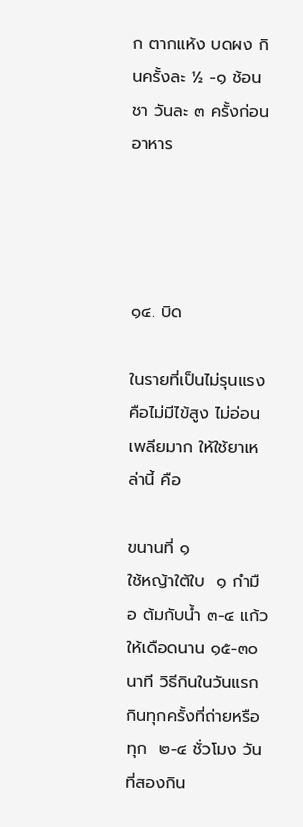ก ตากแห้ง บดผง กินครั้งละ ½ -๑ ช้อนชา วันละ ๓ ครั้งก่อนอาหาร




๑๔. บิด

ในรายที่เป็นไม่รุนแรง คือไม่มีไข้สูง ไม่อ่อนเพลียมาก ให้ใช้ยาเหล่านี้ คือ

ขนานที่ ๑               ใช้หญ้าใต้ใบ  ๑ กำมือ ต้มกับน้ำ ๓-๔ แก้ว ให้เดือดนาน ๑๕-๓๐ นาที วิธีกินในวันแรกกินทุกครั้งที่ถ่ายหรือทุก  ๒-๔ ชั่วโมง วันที่สองกิน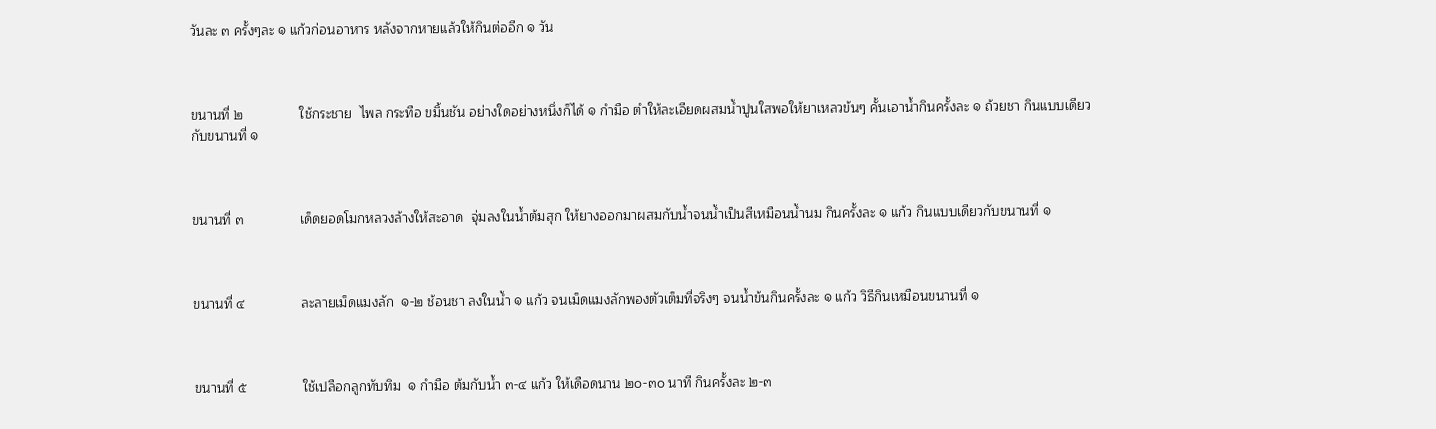วันละ ๓ ครั้งๆละ ๑ แก้วก่อนอาหาร หลังจากหายแล้วให้กินต่ออีก ๑ วัน



ขนานที่ ๒               ใช้กระชาย  ไพล กระทือ ขมิ้นชัน อย่างใดอย่างหนึ่งก็ได้ ๑ กำมือ ตำให้ละเอียดผสมน้ำปูนใสพอให้ยาเหลวข้นๆ คั้นเอาน้ำกินครั้งละ ๑ ถ้วยชา กินแบบเดียวกับขนานที่ ๑



ขนานที่ ๓               เด็ดยอดโมกหลวงล้างให้สะอาด  จุ่มลงในน้ำต้มสุก ให้ยางออกมาผสมกับน้ำจนน้ำเป็นสีเหมือนน้ำนม กินครั้งละ ๑ แก้ว กินแบบเดียวกับขนานที่ ๑



ขนานที่ ๔               ละลายเม็ดแมงลัก  ๑-๒ ช้อนชา ลงในน้ำ ๑ แก้ว จนเม็ดแมงลักพองตัวเต็มที่จริงๆ จนน้ำข้นกินครั้งละ ๑ แก้ว วิธีกินเหมือนขนานที่ ๑



ขนานที่ ๕               ใช้เปลือกลูกทับทิม  ๑ กำมือ ต้มกับน้ำ ๓-๔ แก้ว ให้เดือดนาน ๒๐-๓๐ นาที กินครั้งละ ๒-๓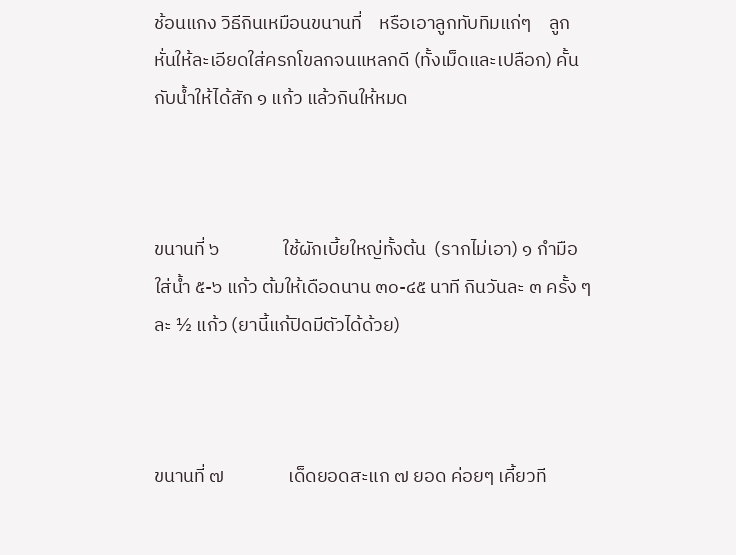ช้อนแกง วิธีกินเหมือนขนานที่    หรือเอาลูกทับทิมแก่ๆ    ลูก หั่นให้ละเอียดใส่ครกโขลกจนแหลกดี (ทั้งเม็ดและเปลือก) คั้นกับน้ำให้ได้สัก ๑ แก้ว แล้วกินให้หมด



ขนานที่ ๖               ใช้ผักเบี้ยใหญ่ทั้งต้น  (รากไม่เอา) ๑ กำมือ ใส่น้ำ ๕-๖ แก้ว ต้มให้เดือดนาน ๓๐-๔๕ นาที กินวันละ ๓ ครั้ง ๆละ ½ แก้ว (ยานี้แก้ปิดมีตัวได้ด้วย)



ขนานที่ ๗               เด็ดยอดสะแก ๗ ยอด ค่อยๆ เคี้ยวที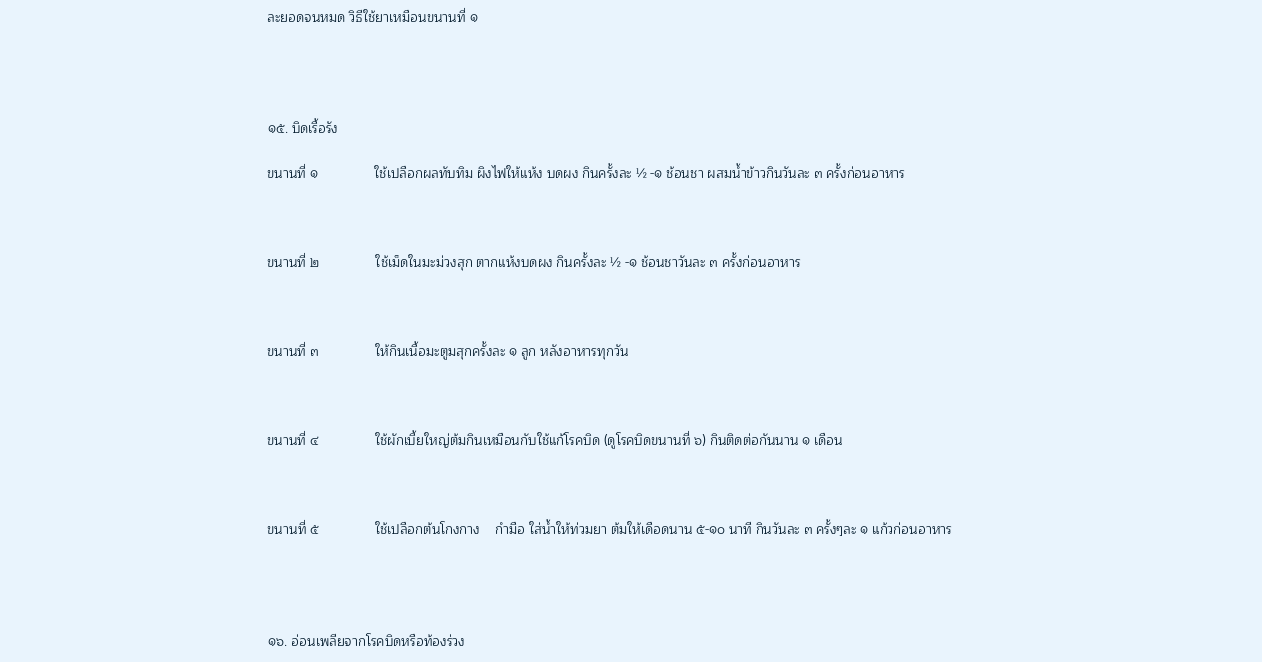ละยอดจนหมด วิธีใช้ยาเหมือนขนานที่ ๑




๑๕. บิดเรื้อรัง

ขนานที่ ๑               ใช้เปลือกผลทับทิม ผิงไฟให้แห้ง บดผง กินครั้งละ ½ -๑ ช้อนชา ผสมน้ำข้าวกินวันละ ๓ ครั้งก่อนอาหาร



ขนานที่ ๒               ใช้เม็ดในมะม่วงสุก ตากแห้งบดผง กินครั้งละ ½ -๑ ช้อนชาวันละ ๓ ครั้งก่อนอาหาร



ขนานที่ ๓               ให้กินเนื้อมะตูมสุกครั้งละ ๑ ลูก หลังอาหารทุกวัน



ขนานที่ ๔               ใช้ผักเบี้ยใหญ่ต้มกินเหมือนกับใช้แก้โรคบิด (ดูโรคบิดขนานที่ ๖) กินติดต่อกันนาน ๑ เดือน



ขนานที่ ๕               ใช้เปลือกต้นโกงกาง    กำมือ ใส่น้ำให้ท่วมยา ต้มให้เดือดนาน ๕-๑๐ นาที กินวันละ ๓ ครั้งๆละ ๑ แก้วก่อนอาหาร




๑๖. อ่อนเพลียจากโรคบิดหรือท้องร่วง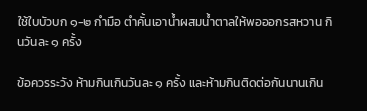ใช้ใบบัวบก ๑-๒ กำมือ ตำคั้นเอาน้ำผสมน้ำตาลให้พอออกรสหวาน กินวันละ ๑ ครั้ง

ข้อควรระวัง ห้ามกินเกินวันละ ๑ ครั้ง และห้ามกินติดต่อกันนานเกิน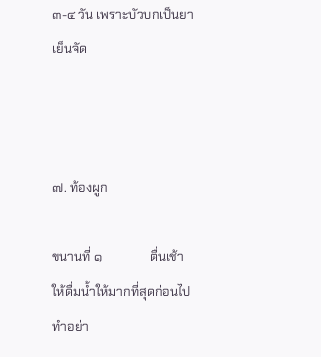๓-๔ วัน เพราะบัวบกเป็นยาเย็นจัด



๗. ท้องผูก

ขนานที่ ๑               ตื่นเช้าให้ดื่มน้ำให้มากที่สุดก่อนไปทำอย่า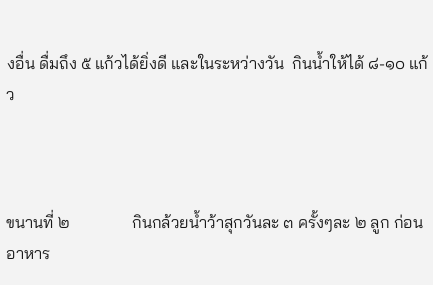งอื่น ดื่มถึง ๕ แก้วได้ยิ่งดี และในระหว่างวัน  กินน้ำให้ได้ ๘-๑๐ แก้ว



ขนานที่ ๒               กินกล้วยน้ำว้าสุกวันละ ๓ ครั้งๆละ ๒ ลูก ก่อนอาหาร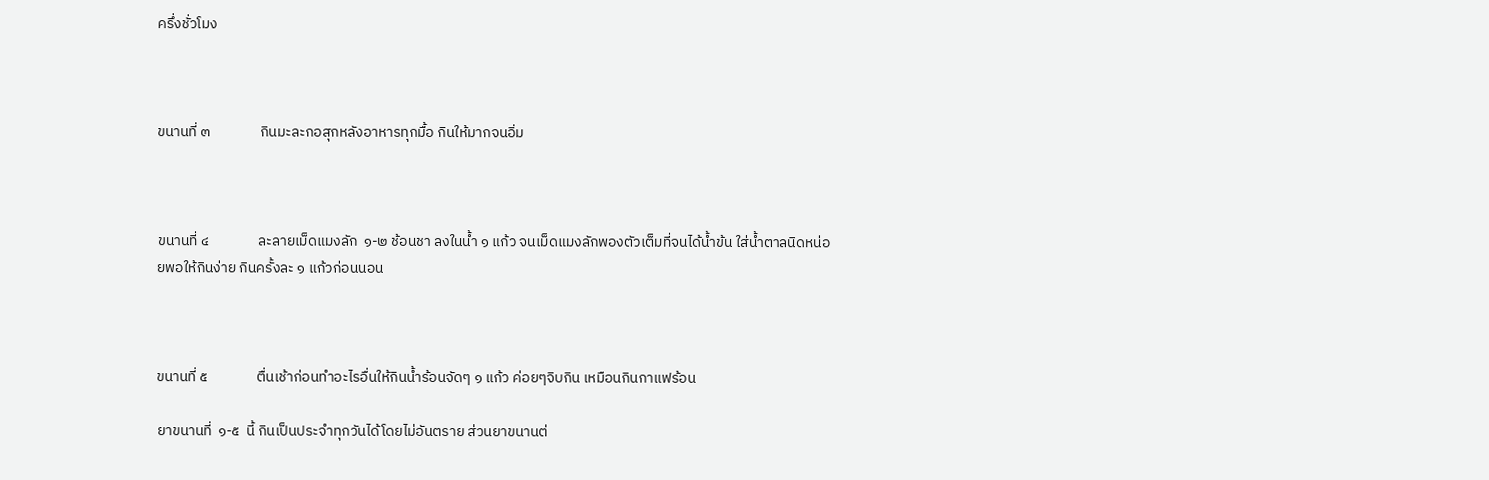ครึ่งชั่วโมง



ขนานที่ ๓               กินมะละกอสุกหลังอาหารทุกมื้อ กินให้มากจนอิ่ม



ขนานที่ ๔               ละลายเม็ดแมงลัก  ๑-๒ ช้อนชา ลงในน้ำ ๑ แก้ว จนเม็ดแมงลักพองตัวเต็มที่จนได้น้ำข้น ใส่น้ำตาลนิดหน่อยพอให้กินง่าย กินครั้งละ ๑ แก้วก่อนนอน



ขนานที่ ๕               ตื่นเช้าก่อนทำอะไรอื่นให้กินน้ำร้อนจัดๆ ๑ แก้ว ค่อยๆจิบกิน เหมือนกินกาแฟร้อน

ยาขนานที่  ๑-๕  นี้ กินเป็นประจำทุกวันได้โดยไม่อันตราย ส่วนยาขนานต่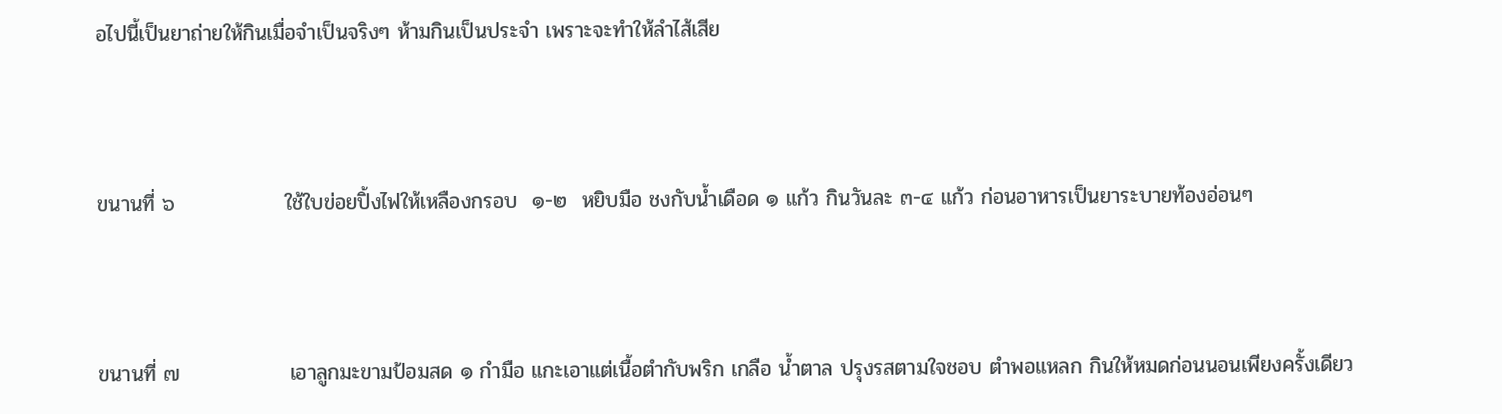อไปนี้เป็นยาถ่ายให้กินเมื่อจำเป็นจริงๆ ห้ามกินเป็นประจำ เพราะจะทำให้ลำไส้เสีย



ขนานที่ ๖               ใช้ใบข่อยปิ้งไฟให้เหลืองกรอบ  ๑-๒  หยิบมือ ชงกับน้ำเดือด ๑ แก้ว กินวันละ ๓-๔ แก้ว ก่อนอาหารเป็นยาระบายท้องอ่อนๆ



ขนานที่ ๗               เอาลูกมะขามป้อมสด ๑ กำมือ แกะเอาแต่เนื้อตำกับพริก เกลือ น้ำตาล ปรุงรสตามใจชอบ ตำพอแหลก กินให้หมดก่อนนอนเพียงครั้งเดียว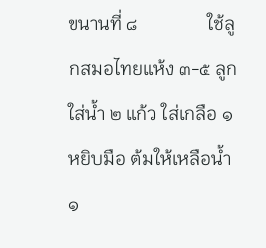ขนานที่ ๘               ใช้ลูกสมอไทยแห้ง ๓-๕ ลูก ใส่น้ำ ๒ แก้ว ใส่เกลือ ๑ หยิบมือ ต้มให้เหลือน้ำ ๑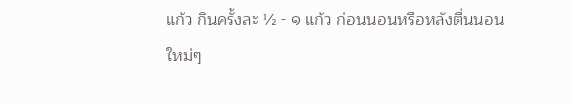แก้ว กินครั้งละ ½ - ๑ แก้ว ก่อนนอนหรือหลังตื่นนอนใหม่ๆ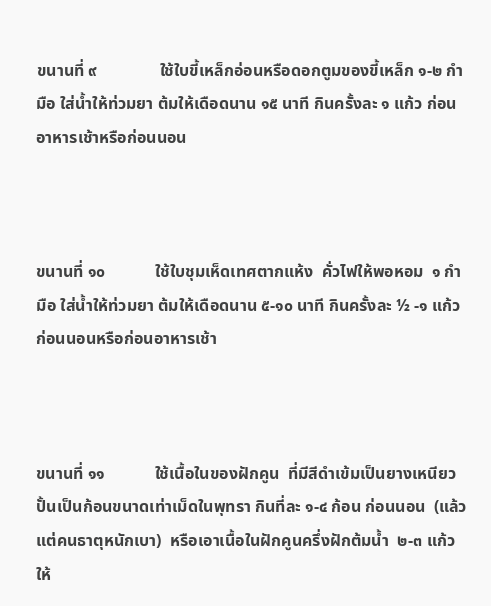ขนานที่ ๙               ใช้ใบขี้เหล็กอ่อนหรือดอกตูมของขี้เหล็ก ๑-๒ กำมือ ใส่น้ำให้ท่วมยา ต้มให้เดือดนาน ๑๕ นาที กินครั้งละ ๑ แก้ว ก่อนอาหารเช้าหรือก่อนนอน



ขนานที่ ๑๐            ใช้ใบชุมเห็ดเทศตากแห้ง  คั่วไฟให้พอหอม  ๑ กำมือ ใส่น้ำให้ท่วมยา ต้มให้เดือดนาน ๕-๑๐ นาที กินครั้งละ ½ -๑ แก้ว ก่อนนอนหรือก่อนอาหารเช้า



ขนานที่ ๑๑            ใช้เนื้อในของฝักคูน  ที่มีสีดำเข้มเป็นยางเหนียว  ปั้นเป็นก้อนขนาดเท่าเม็ดในพุทรา กินที่ละ ๑-๔ ก้อน ก่อนนอน  (แล้วแต่คนธาตุหนักเบา)  หรือเอาเนื้อในฝักคูนครึ่งฝักต้มน้ำ  ๒-๓ แก้วให้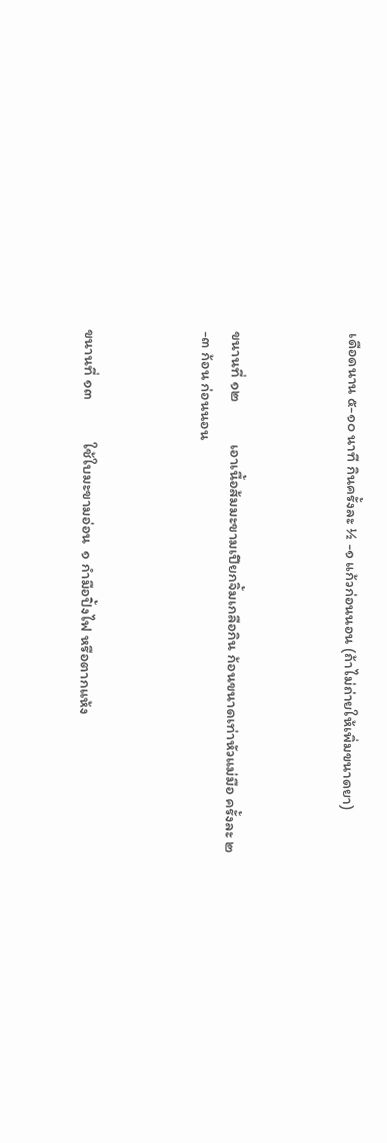เดือดนาน ๕-๑๐ นาที กินครั้งละ ½ -๑ แก้วก่อนนอน (ถ้าไม่ถ่ายให้เพิ่มขนาดยา)



ขนานที่ ๑๒            เอาเนื้อส้มมะขามเปียกจิ้มเกลือกิน ก้อนขนาดเท่าหัวแม่มือ ครั้งละ ๒-๓ ก้อน ก่อนนอน



ขนานที่ ๑๓            ใช้ใบมะขามอ่อน  ๑ กำมือปิ้งไฟ หรือตากแห้ง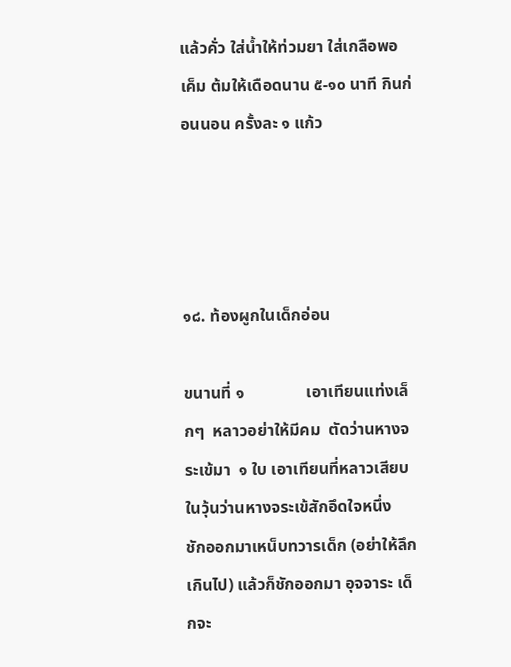แล้วคั่ว ใส่น้ำให้ท่วมยา ใส่เกลือพอเค็ม ต้มให้เดือดนาน ๕-๑๐ นาที กินก่อนนอน ครั้งละ ๑ แก้ว




๑๘. ท้องผูกในเด็กอ่อน

ขนานที่ ๑               เอาเทียนแท่งเล็กๆ  หลาวอย่าให้มีคม  ตัดว่านหางจระเข้มา  ๑ ใบ เอาเทียนที่หลาวเสียบในวุ้นว่านหางจระเข้สักอึดใจหนึ่ง  ชักออกมาเหน็บทวารเด็ก (อย่าให้ลึกเกินไป) แล้วก็ชักออกมา อุจจาระ เด็กจะ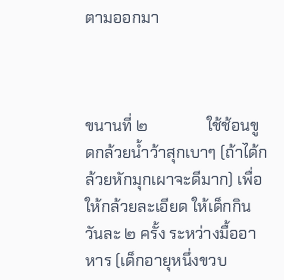ตามออกมา



ขนานที่ ๒               ใช้ช้อนขูดกล้วยน้ำว้าสุกเบาๆ (ถ้าได้กล้วยหักมุกเผาจะดีมาก) เพื่อให้กล้วยละเอียด ให้เด็กกินวันละ ๒ ครั้ง ระหว่างมื้ออาหาร (เด็กอายุหนึ่งขวบ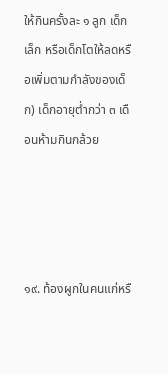ให้กินครั้งละ ๑ ลูก เด็กเล็ก หรือเด็กโตให้ลดหรือเพิ่มตามกำลังของเด็ก) เด็กอายุต่ำกว่า ๓ เดือนห้ามกินกล้วย




๑๙. ท้องผูกในคนแก่หรื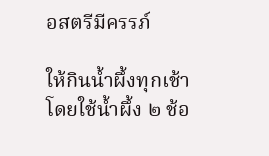อสตรีมีครรภ์

ให้กินน้ำผึ้งทุกเช้า โดยใช้น้ำผึ้ง ๒ ช้อ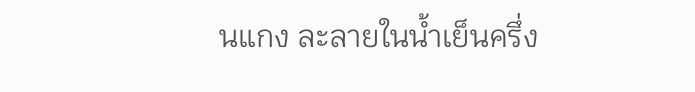นแกง ละลายในน้ำเย็นครึ่ง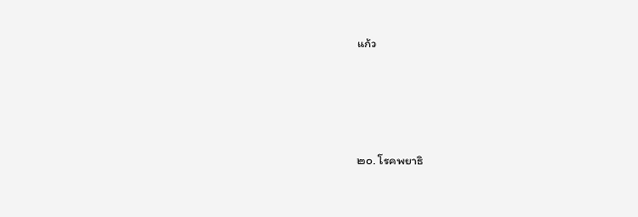แก้ว




๒๐. โรคพยาธิ